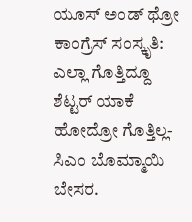ಯೂಸ್ ಅಂಡ್ ಥ್ರೋ ಕಾಂಗ್ರೆಸ್ ಸಂಸ್ಕೃತಿ: ಎಲ್ಲಾ ಗೊತ್ತಿದ್ದೂ ಶೆಟ್ಟರ್ ಯಾಕೆ ಹೋದ್ರೋ ಗೊತ್ತಿಲ್ಲ- ಸಿಎಂ ಬೊಮ್ಮಾಯಿ ಬೇಸರ.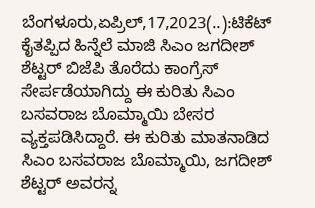ಬೆಂಗಳೂರು,ಏಪ್ರಿಲ್,17,2023(..):ಟಿಕೆಟ್ ಕೈತಪ್ಪಿದ ಹಿನ್ನೆಲೆ ಮಾಜಿ ಸಿಎಂ ಜಗದೀಶ್ ಶೆಟ್ಟರ್ ಬಿಜೆಪಿ ತೊರೆದು ಕಾಂಗ್ರೆಸ್ ಸೇರ್ಪಡೆಯಾಗಿದ್ದು ಈ ಕುರಿತು ಸಿಎಂ ಬಸವರಾಜ ಬೊಮ್ಮಾಯಿ ಬೇಸರ ವ್ಯಕ್ತಪಡಿಸಿದ್ದಾರೆ. ಈ ಕುರಿತು ಮಾತನಾಡಿದ ಸಿಎಂ ಬಸವರಾಜ ಬೊಮ್ಮಾಯಿ, ಜಗದೀಶ್ ಶೆಟ್ಟರ್ ಅವರನ್ನ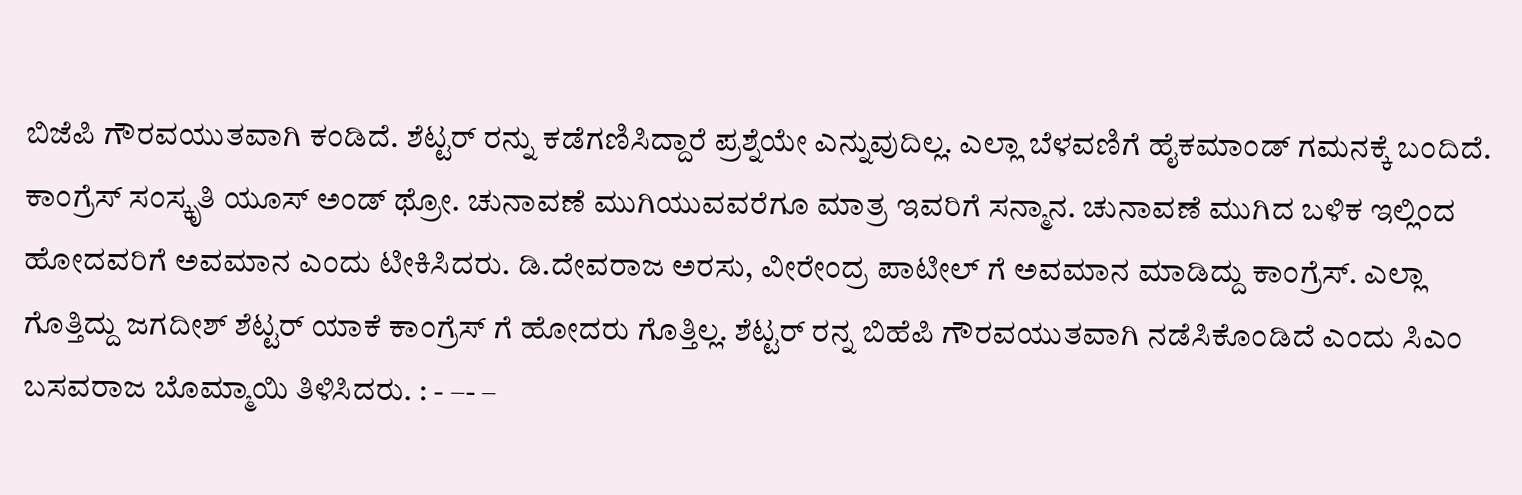ಬಿಜೆಪಿ ಗೌರವಯುತವಾಗಿ ಕಂಡಿದೆ. ಶೆಟ್ಟರ್ ರನ್ನು ಕಡೆಗಣಿಸಿದ್ದಾರೆ ಪ್ರಶ್ನೆಯೇ ಎನ್ನುವುದಿಲ್ಲ. ಎಲ್ಲಾ ಬೆಳವಣಿಗೆ ಹೈಕಮಾಂಡ್ ಗಮನಕ್ಕೆ ಬಂದಿದೆ. ಕಾಂಗ್ರೆಸ್ ಸಂಸ್ಕೃತಿ ಯೂಸ್ ಅಂಡ್ ಥ್ರೋ. ಚುನಾವಣೆ ಮುಗಿಯುವವರೆಗೂ ಮಾತ್ರ ಇವರಿಗೆ ಸನ್ಮಾನ. ಚುನಾವಣೆ ಮುಗಿದ ಬಳಿಕ ಇಲ್ಲಿಂದ ಹೋದವರಿಗೆ ಅವಮಾನ ಎಂದು ಟೀಕಿಸಿದರು. ಡಿ.ದೇವರಾಜ ಅರಸು, ವೀರೇಂದ್ರ ಪಾಟೀಲ್ ಗೆ ಅವಮಾನ ಮಾಡಿದ್ದು ಕಾಂಗ್ರೆಸ್. ಎಲ್ಲಾ ಗೊತ್ತಿದ್ದು ಜಗದೀಶ್ ಶೆಟ್ಟರ್ ಯಾಕೆ ಕಾಂಗ್ರೆಸ್ ಗೆ ಹೋದರು ಗೊತ್ತಿಲ್ಲ. ಶೆಟ್ಟರ್ ರನ್ನ ಬಿಹೆಪಿ ಗೌರವಯುತವಾಗಿ ನಡೆಸಿಕೊಂಡಿದೆ ಎಂದು ಸಿಎಂ ಬಸವರಾಜ ಬೊಮ್ಮಾಯಿ ತಿಳಿಸಿದರು. : - –- –